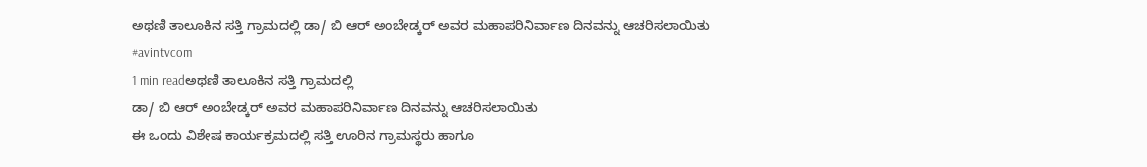ಅಥಣಿ ತಾಲೂಕಿನ ಸತ್ತಿ ಗ್ರಾಮದಲ್ಲಿ ಡಾ/ ಬಿ ಆರ್ ಅಂಬೇಡ್ಕರ್ ಅವರ ಮಹಾಪರಿನಿರ್ವಾಣ ದಿನವನ್ನು ಆಚರಿಸಲಾಯಿತು #avintvcom
1 min readಅಥಣಿ ತಾಲೂಕಿನ ಸತ್ತಿ ಗ್ರಾಮದಲ್ಲಿ
ಡಾ/ ಬಿ ಆರ್ ಅಂಬೇಡ್ಕರ್ ಅವರ ಮಹಾಪರಿನಿರ್ವಾಣ ದಿನವನ್ನು ಆಚರಿಸಲಾಯಿತು
ಈ ಒಂದು ವಿಶೇಷ ಕಾರ್ಯಕ್ರಮದಲ್ಲಿ ಸತ್ತಿ ಊರಿನ ಗ್ರಾಮಸ್ಥರು ಹಾಗೂ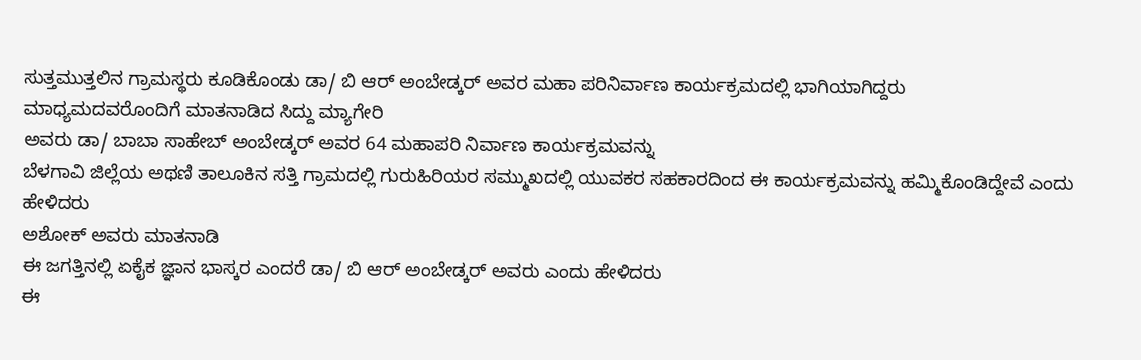ಸುತ್ತಮುತ್ತಲಿನ ಗ್ರಾಮಸ್ಥರು ಕೂಡಿಕೊಂಡು ಡಾ/ ಬಿ ಆರ್ ಅಂಬೇಡ್ಕರ್ ಅವರ ಮಹಾ ಪರಿನಿರ್ವಾಣ ಕಾರ್ಯಕ್ರಮದಲ್ಲಿ ಭಾಗಿಯಾಗಿದ್ದರು
ಮಾಧ್ಯಮದವರೊಂದಿಗೆ ಮಾತನಾಡಿದ ಸಿದ್ದು ಮ್ಯಾಗೇರಿ
ಅವರು ಡಾ/ ಬಾಬಾ ಸಾಹೇಬ್ ಅಂಬೇಡ್ಕರ್ ಅವರ 64 ಮಹಾಪರಿ ನಿರ್ವಾಣ ಕಾರ್ಯಕ್ರಮವನ್ನು
ಬೆಳಗಾವಿ ಜಿಲ್ಲೆಯ ಅಥಣಿ ತಾಲೂಕಿನ ಸತ್ತಿ ಗ್ರಾಮದಲ್ಲಿ ಗುರುಹಿರಿಯರ ಸಮ್ಮುಖದಲ್ಲಿ ಯುವಕರ ಸಹಕಾರದಿಂದ ಈ ಕಾರ್ಯಕ್ರಮವನ್ನು ಹಮ್ಮಿಕೊಂಡಿದ್ದೇವೆ ಎಂದು ಹೇಳಿದರು
ಅಶೋಕ್ ಅವರು ಮಾತನಾಡಿ
ಈ ಜಗತ್ತಿನಲ್ಲಿ ಏಕೈಕ ಜ್ಞಾನ ಭಾಸ್ಕರ ಎಂದರೆ ಡಾ/ ಬಿ ಆರ್ ಅಂಬೇಡ್ಕರ್ ಅವರು ಎಂದು ಹೇಳಿದರು
ಈ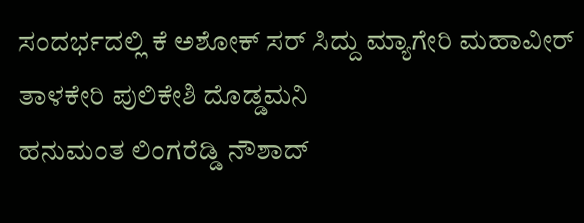ಸಂದರ್ಭದಲ್ಲಿ ಕೆ ಅಶೋಕ್ ಸರ್ ಸಿದ್ದು ಮ್ಯಾಗೇರಿ ಮಹಾವೀರ್ ತಾಳಕೇರಿ ಪುಲಿಕೇಶಿ ದೊಡ್ಡಮನಿ
ಹನುಮಂತ ಲಿಂಗರೆಡ್ಡಿ ನೌಶಾದ್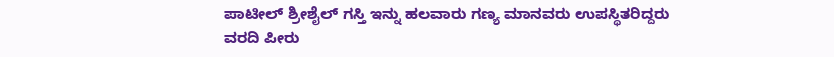ಪಾಟೀಲ್ ಶ್ರೀಶೈಲ್ ಗಸ್ತಿ ಇನ್ನು ಹಲವಾರು ಗಣ್ಯ ಮಾನವರು ಉಪಸ್ಥಿತರಿದ್ದರು
ವರದಿ ಪೀರು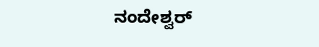ನಂದೇಶ್ವರ್